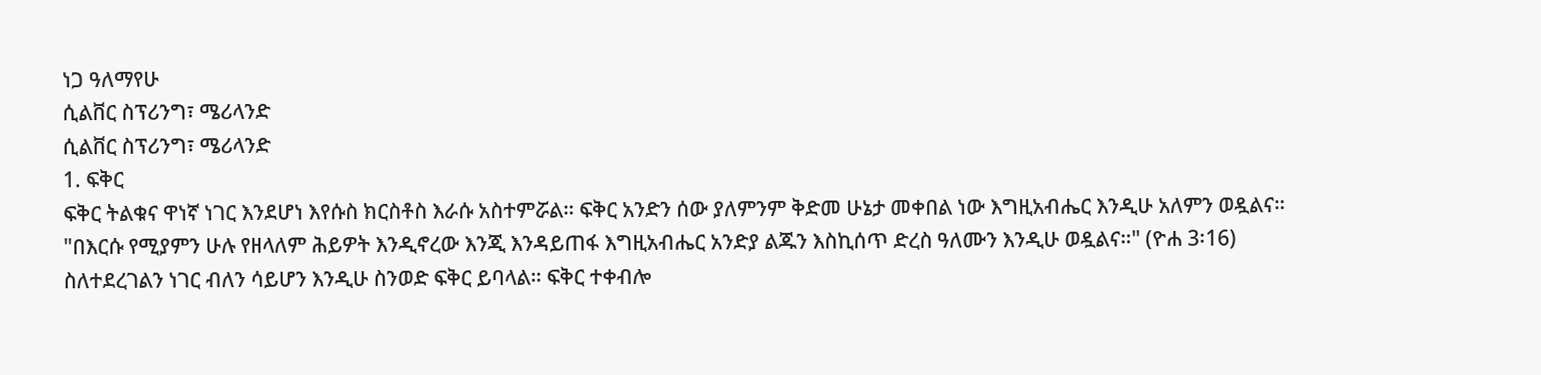ነጋ ዓለማየሁ
ሲልቨር ስፕሪንግ፣ ሜሪላንድ
ሲልቨር ስፕሪንግ፣ ሜሪላንድ
1. ፍቅር
ፍቅር ትልቁና ዋነኛ ነገር እንደሆነ እየሱስ ክርስቶስ እራሱ አስተምሯል። ፍቅር አንድን ሰው ያለምንም ቅድመ ሁኔታ መቀበል ነው እግዚአብሔር እንዲሁ አለምን ወዷልና። "በእርሱ የሚያምን ሁሉ የዘላለም ሕይዎት እንዲኖረው እንጂ እንዳይጠፋ እግዚአብሔር አንድያ ልጁን እስኪሰጥ ድረስ ዓለሙን እንዲሁ ወዷልና።" (ዮሐ 3፡16) ስለተደረገልን ነገር ብለን ሳይሆን እንዲሁ ስንወድ ፍቅር ይባላል። ፍቅር ተቀብሎ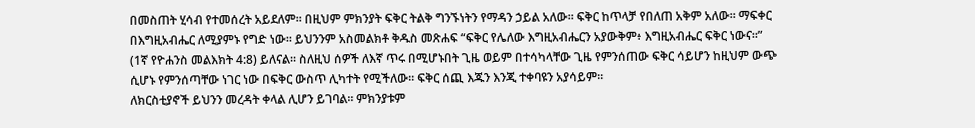በመስጠት ሂሳብ የተመሰረት አይደለም። በዚህም ምክንያት ፍቅር ትልቅ ግንኙነትን የማዳን ኃይል አለው። ፍቅር ከጥላቻ የበለጠ አቅም አለው። ማፍቀር በእግዚአብሔር ለሚያምኑ የግድ ነው። ይህንንም አስመልክቶ ቅዱስ መጽሐፍ “ፍቅር የሌለው እግዚአብሔርን አያውቅም፥ እግዚአብሔር ፍቅር ነውና።” (1ኛ የዮሐንስ መልእክት 4:8) ይለናል። ስለዚህ ሰዎች ለእኛ ጥሩ በሚሆኑበት ጊዜ ወይም በተሳካላቸው ጊዜ የምንሰጠው ፍቅር ሳይሆን ከዚህም ውጭ ሲሆኑ የምንሰጣቸው ነገር ነው በፍቅር ውስጥ ሊካተት የሚችለው። ፍቅር ሰጪ እጁን እንጂ ተቀባዩን አያሳይም።
ለክርስቲያኖች ይህንን መረዳት ቀላል ሊሆን ይገባል። ምክንያቱም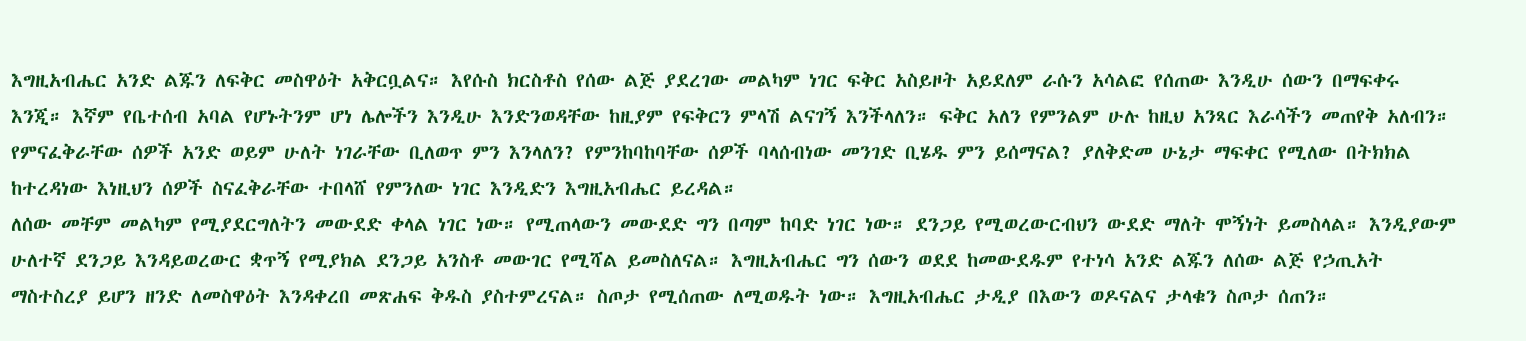እግዚአብሔር አንድ ልጁን ለፍቅር መስዋዕት አቅርቧልና። እየሱስ ክርስቶስ የሰው ልጅ ያደረገው መልካም ነገር ፍቅር አስይዞት አይደለም ራሱን አሳልፎ የሰጠው እንዲሁ ሰውን በማፍቀሩ እንጂ። እኛም የቤተሰብ አባል የሆኑትንም ሆነ ሌሎችን እንዲሁ እንድንወዳቸው ከዚያም የፍቅርን ምላሽ ልናገኝ እንችላለን። ፍቅር አለን የምንልም ሁሉ ከዚህ አንጻር እራሳችን መጠየቅ አለብን። የምናፈቅራቸው ሰዎች አንድ ወይም ሁለት ነገራቸው ቢለወጥ ምን እንላለን? የምንከባከባቸው ሰዎች ባላሰብነው መንገድ ቢሄዱ ምን ይሰማናል? ያለቅድመ ሁኔታ ማፍቀር የሚለው በትክክል ከተረዳነው እነዚህን ሰዎች ስናፈቅራቸው ተበላሸ የምንለው ነገር እንዲድን እግዚአብሔር ይረዳል።
ለሰው መቸም መልካም የሚያደርግለትን መውደድ ቀላል ነገር ነው። የሚጠላውን መውደድ ግን በጣም ከባድ ነገር ነው። ደንጋይ የሚወረውርብህን ውደድ ማለት ሞኝነት ይመስላል። እንዲያውም ሁለተኛ ደንጋይ እንዳይወረውር ቋጥኝ የሚያክል ደንጋይ አንስቶ መውገር የሚሻል ይመስለናል። እግዚአብሔር ግን ሰውን ወደደ ከመውደዱም የተነሳ አንድ ልጁን ለሰው ልጅ የኃጢአት ማስተስረያ ይሆን ዘንድ ለመስዋዕት እንዳቀረበ መጽሐፍ ቅዱስ ያስተምረናል። ስጦታ የሚሰጠው ለሚወዱት ነው። እግዚአብሔር ታዲያ በእውን ወዶናልና ታላቁን ስጦታ ሰጠን።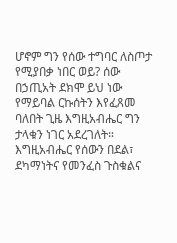ሆኖም ግን የሰው ተግባር ለስጦታ የሚያበቃ ነበር ወይ? ሰው በኃጢአት ደክሞ ይህ ነው የማይባል ርኩሰትን እየፈጸመ ባለበት ጊዜ እግዚአብሔር ግን ታላቁን ነገር አደረገለት።
እግዚአብሔር የሰውን በደል፣ ደካማነትና የመንፈስ ጉስቁልና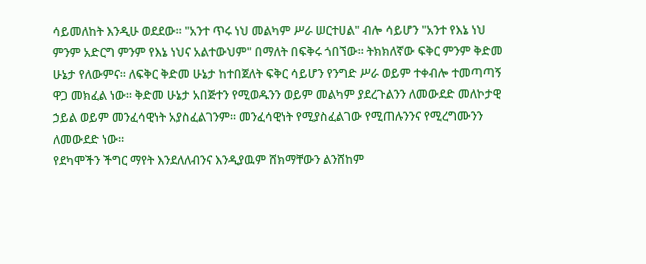ሳይመለከት እንዲሁ ወደደው። "አንተ ጥሩ ነህ መልካም ሥራ ሠርተሀል" ብሎ ሳይሆን "አንተ የእኔ ነህ ምንም አድርግ ምንም የእኔ ነህና አልተውህም" በማለት በፍቅሩ ጎበኘው። ትክክለኛው ፍቅር ምንም ቅድመ ሁኔታ የለውምና። ለፍቅር ቅድመ ሁኔታ ከተበጀለት ፍቅር ሳይሆን የንግድ ሥራ ወይም ተቀብሎ ተመጣጣኝ ዋጋ መክፈል ነው። ቅድመ ሁኔታ አበጅተን የሚወዱንን ወይም መልካም ያደረጉልንን ለመውደድ መለኮታዊ ኃይል ወይም መንፈሳዊነት አያስፈልገንም። መንፈሳዊነት የሚያስፈልገው የሚጠሉንንና የሚረግሙንን ለመውደድ ነው።
የደካሞችን ችግር ማየት እንደለለብንና እንዲያዉም ሸክማቸውን ልንሸከም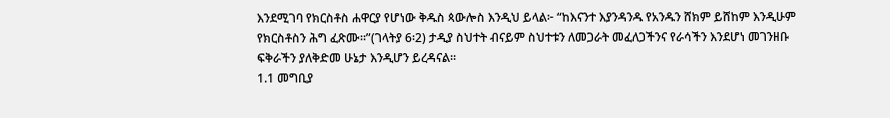እንደሚገባ የክርስቶስ ሐዋርያ የሆነው ቅዱስ ጳውሎስ እንዲህ ይላል፦ “ከእናንተ እያንዳንዱ የአንዱን ሸክም ይሸከም እንዲሁም የክርስቶስን ሕግ ፈጽሙ።”(ገላትያ 6፡2) ታዲያ ስህተት ብናይም ስህተቱን ለመጋራት መፈለጋችንና የራሳችን እንደሆነ መገንዘቡ ፍቅራችን ያለቅድመ ሁኔታ እንዲሆን ይረዳናል።
1.1 መግቢያ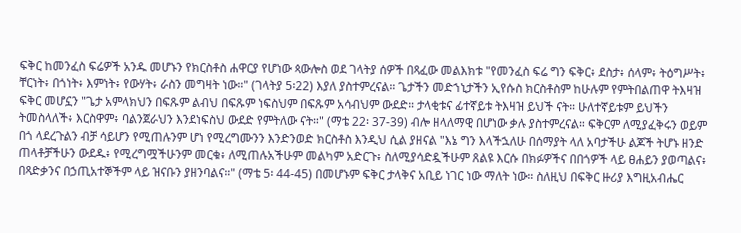ፍቅር ከመንፈስ ፍሬዎች አንዱ መሆኑን የክርስቶስ ሐዋርያ የሆነው ጳውሎስ ወደ ገላትያ ሰዎች በጻፈው መልእክቱ "የመንፈስ ፍሬ ግን ፍቅር፥ ደስታ፥ ሰላም፥ ትዕግሥት፥ ቸርነት፥ በጎነት፥ እምነት፥ የውሃት፥ ራስን መግዛት ነው።" (ገላትያ 5፡22) እያለ ያስተምረናል። ጌታችን መድኀኒታችን ኢየሱስ ክርስቶስም ከሁሉም የምትበልጠዋ ትእዛዝ ፍቅር መሆኗን "ጌታ አምላክህን በፍጹም ልብህ በፍጹም ነፍስህም በፍጹም አሳብህም ውደድ። ታላቂቱና ፊተኛይቱ ትእዛዝ ይህች ናት። ሁለተኛይቱም ይህችን ትመስላለች፥ እርስዋም፥ ባልንጀራህን እንደነፍስህ ውደድ የምትለው ናት።" (ማቴ 22፡ 37-39) ብሎ ዘላለማዊ በሆነው ቃሉ ያስተምረናል። ፍቅርም ለሚያፈቅሩን ወይም በጎ ላደረጉልን ብቻ ሳይሆን የሚጠሉንም ሆነ የሚረግሙንን እንድንወድ ክርስቶስ እንዲህ ሲል ያዘናል "እኔ ግን እላችኋለሁ በሰማያት ላለ አባታችሁ ልጆች ትሆኑ ዘንድ ጠላቶቻችሁን ውደዱ፥ የሚረግሟችሁንም መርቁ፥ ለሚጠሉአችሁም መልካም አድርጉ፥ ስለሚያሳድዷችሁም ጸልዩ እርሱ በክፉዎችና በበጎዎች ላይ ፀሐይን ያወጣልና፥ በጻድቃንና በኃጢአተኞችም ላይ ዝናቡን ያዘንባልና።" (ማቴ 5፡ 44-45) በመሆኑም ፍቅር ታላቅና አቢይ ነገር ነው ማለት ነው። ስለዚህ በፍቅር ዙሪያ እግዚአብሔር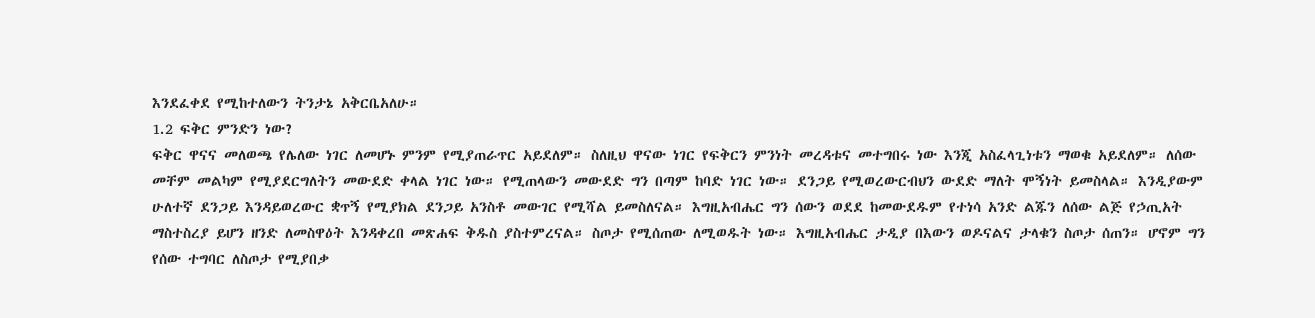እንደፈቀደ የሚከተለውን ትንታኔ አቅርቤአለሁ።
1.2 ፍቅር ምንድን ነው?
ፍቅር ዋናና መለወጫ የሌለው ነገር ለመሆኑ ምንም የሚያጠራጥር አይደለም። ስለዚህ ዋናው ነገር የፍቅርን ምንነት መረዳቱና መተግበሩ ነው እንጂ አስፈላጊነቱን ማወቁ አይደለም። ለሰው መቸም መልካም የሚያደርግለትን መውደድ ቀላል ነገር ነው። የሚጠላውን መውደድ ግን በጣም ከባድ ነገር ነው። ደንጋይ የሚወረውርብህን ውደድ ማለት ሞኝነት ይመስላል። እንዲያውም ሁለተኛ ደንጋይ እንዳይወረውር ቋጥኝ የሚያክል ደንጋይ አንስቶ መውገር የሚሻል ይመስለናል። እግዚአብሔር ግን ሰውን ወደደ ከመውደዱም የተነሳ አንድ ልጁን ለሰው ልጅ የኃጢአት ማስተስረያ ይሆን ዘንድ ለመስዋዕት እንዳቀረበ መጽሐፍ ቅዱስ ያስተምረናል። ስጦታ የሚሰጠው ለሚወዱት ነው። እግዚአብሔር ታዲያ በእውን ወዶናልና ታላቁን ስጦታ ሰጠን። ሆኖም ግን የሰው ተግባር ለስጦታ የሚያበቃ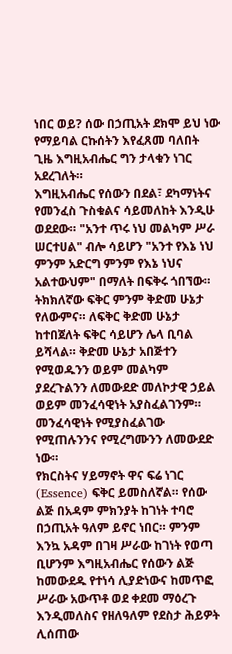ነበር ወይ? ሰው በኃጢአት ደክሞ ይህ ነው የማይባል ርኩሰትን እየፈጸመ ባለበት ጊዜ እግዚአብሔር ግን ታላቁን ነገር አደረገለት።
እግዚአብሔር የሰውን በደል፣ ደካማነትና የመንፈስ ጉስቁልና ሳይመለከት እንዲሁ ወደደው። "አንተ ጥሩ ነህ መልካም ሥራ ሠርተሀል" ብሎ ሳይሆን "አንተ የእኔ ነህ ምንም አድርግ ምንም የእኔ ነህና አልተውህም" በማለት በፍቅሩ ጎበኘው። ትክክለኛው ፍቅር ምንም ቅድመ ሁኔታ የለውምና። ለፍቅር ቅድመ ሁኔታ ከተበጀለት ፍቅር ሳይሆን ሌላ ቢባል ይሻላል። ቅድመ ሁኔታ አበጅተን የሚወዱንን ወይም መልካም ያደረጉልንን ለመውደድ መለኮታዊ ኃይል ወይም መንፈሳዊነት አያስፈልገንም። መንፈሳዊነት የሚያስፈልገው የሚጠሉንንና የሚረግሙንን ለመውደድ ነው።
የክርስትና ሃይማኖት ዋና ፍሬ ነገር (Essence) ፍቅር ይመስለኛል። የሰው ልጅ በአዳም ምክንያት ከገነት ተባሮ በኃጢአት ዓለም ይኖር ነበር። ምንም እንኳ አዳም በገዛ ሥራው ከገነት የወጣ ቢሆንም እግዚአብሔር የሰውን ልጅ ከመውደዱ የተነሳ ሊያድነውና ከመጥፎ ሥራው አውጥቶ ወደ ቀደመ ማዕረጉ እንዲመለስና የዘለዓለም የደስታ ሕይዎት ሊሰጠው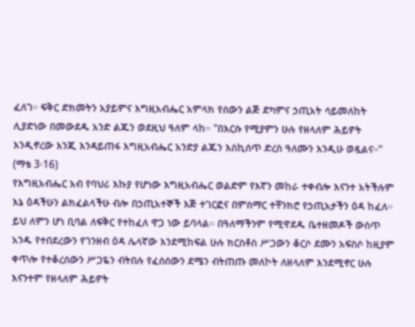ፈለገ። ፍቅር ድክመትን አያይምና እግዚአብሔር አምላክ የሰውን ልጅ ድካምና ኃጢአት ሳይመለከት ሊያድነው በመውደዱ አንድ ልጁን ወደዚህ ዓለም ላከ። "በእርሱ የሚያምን ሁሉ የዘላለም ሕይዎት እንዲኖረው እንጂ እንዳይጠፋ እግዚአብሔር አንድያ ልጁን እስኪሰጥ ድረስ ዓለሙን እንዲሁ ወዷልና።" (ማቴ 3፡16)
የእግዚአብሔር አብ የባህሪ እኩያ የሆነው እግዚአብሔር ወልድም የእኛን መከራ ተቀብሎ እናንተ አትችሉም እኔ ዕዳችሁን ልክፈልላችሁ ብሎ በኃጢአተኞች እጅ ተገርፎና በምስማር ተቸንክሮ የኃጢአታችን ዕዳ ከፈለ። ይህ ለምን ሆነ ቢባል ለፍቅር የተከፈለ ዋጋ ነው ይባላል። በዓለማችንም የሚዋደዱ ቤተዘመዶች ውስጥ አንዱ የተበደረውን የገንዘብ ዕዳ ሌላኛው እንደሚከፍል ሁሉ ክርስቶስ ሥጋውን ቆርሶ ደሙን አፍስሶ ከዚያም ቀጥሎ የተቆረሰውን ሥጋዬን ብትበሉ የፈሰሰውን ደሜን ብትጠጡ መለኮት ለዘላለም እንደሚኖር ሁሉ እናንተም የዘላለም ሕይዎት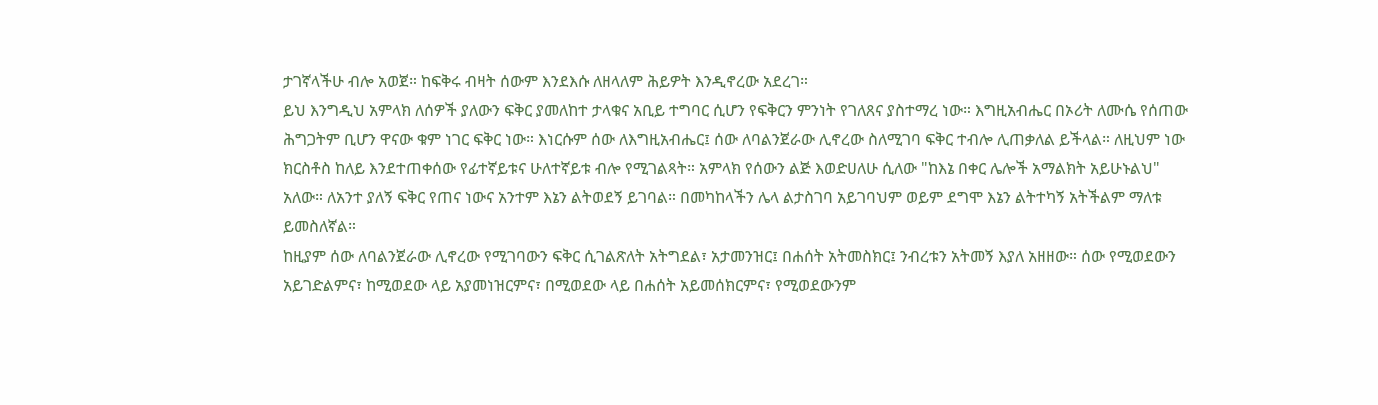ታገኛላችሁ ብሎ አወጀ። ከፍቅሩ ብዛት ሰውም እንደእሱ ለዘላለም ሕይዎት እንዲኖረው አደረገ።
ይህ እንግዲህ አምላክ ለሰዎች ያለውን ፍቅር ያመለከተ ታላቁና አቢይ ተግባር ሲሆን የፍቅርን ምንነት የገለጸና ያስተማረ ነው። እግዚአብሔር በኦሪት ለሙሴ የሰጠው ሕግጋትም ቢሆን ዋናው ቁም ነገር ፍቅር ነው። እነርሱም ሰው ለእግዚአብሔር፤ ሰው ለባልንጀራው ሊኖረው ስለሚገባ ፍቅር ተብሎ ሊጠቃለል ይችላል። ለዚህም ነው ክርስቶስ ከለይ እንደተጠቀሰው የፊተኛይቱና ሁለተኛይቱ ብሎ የሚገልጻት። አምላክ የሰውን ልጅ እወድሀለሁ ሲለው "ከእኔ በቀር ሌሎች አማልክት አይሁኑልህ" አለው። ለአንተ ያለኝ ፍቅር የጠና ነውና አንተም እኔን ልትወደኝ ይገባል። በመካከላችን ሌላ ልታስገባ አይገባህም ወይም ደግሞ እኔን ልትተካኝ አትችልም ማለቱ ይመስለኛል።
ከዚያም ሰው ለባልንጀራው ሊኖረው የሚገባውን ፍቅር ሲገልጽለት አትግደል፣ አታመንዝር፤ በሐሰት አትመስክር፤ ንብረቱን አትመኝ እያለ አዘዘው። ሰው የሚወደውን አይገድልምና፣ ከሚወደው ላይ አያመነዝርምና፣ በሚወደው ላይ በሐሰት አይመሰክርምና፣ የሚወደውንም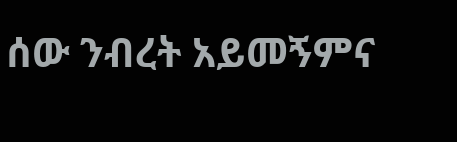ሰው ንብረት አይመኝምና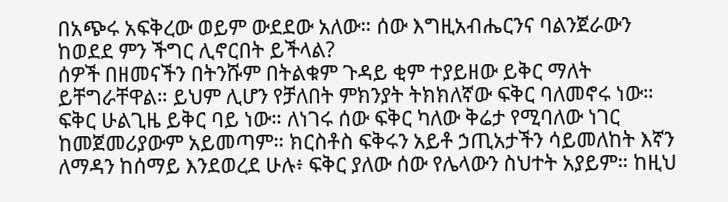በአጭሩ አፍቅረው ወይም ውደደው አለው። ሰው እግዚአብሔርንና ባልንጀራውን ከወደደ ምን ችግር ሊኖርበት ይችላል?
ሰዎች በዘመናችን በትንሹም በትልቁም ጉዳይ ቂም ተያይዘው ይቅር ማለት ይቸግራቸዋል። ይህም ሊሆን የቻለበት ምክንያት ትክክለኛው ፍቅር ባለመኖሩ ነው። ፍቅር ሁልጊዜ ይቅር ባይ ነው። ለነገሩ ሰው ፍቅር ካለው ቅሬታ የሚባለው ነገር ከመጀመሪያውም አይመጣም። ክርስቶስ ፍቅሩን አይቶ ኃጢአታችን ሳይመለከት እኛን ለማዳን ከሰማይ እንደወረደ ሁሉ፥ ፍቅር ያለው ሰው የሌላውን ስህተት አያይም። ከዚህ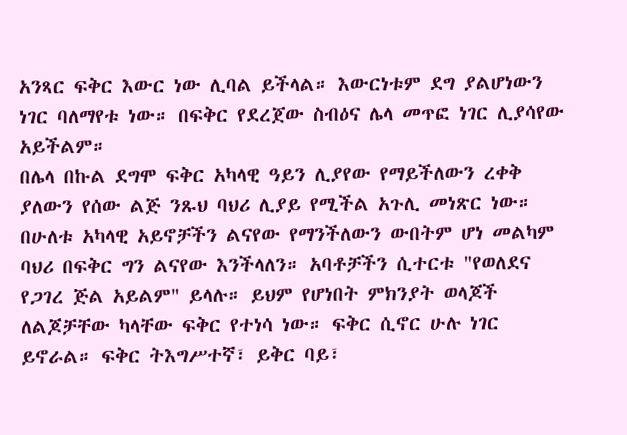አንጻር ፍቅር እውር ነው ሊባል ይችላል። እውርነቱም ደግ ያልሆነውን ነገር ባለማየቱ ነው። በፍቅር የደረጀው ስብዕና ሌላ መጥፎ ነገር ሊያሳየው አይችልም።
በሌላ በኩል ደግሞ ፍቅር አካላዊ ዓይን ሊያየው የማይችለውን ረቀቅ ያለውን የሰው ልጅ ንጹህ ባህሪ ሊያይ የሚችል አጉሊ መነጽር ነው። በሁለቱ አካላዊ አይኖቻችን ልናየው የማንችለውን ውበትም ሆነ መልካም ባህሪ በፍቅር ግን ልናየው እንችላለን። አባቶቻችን ሲተርቱ "የወለደና የጋገረ ጅል አይልም" ይላሉ። ይህም የሆነበት ምክንያት ወላጆች ለልጆቻቸው ካላቸው ፍቅር የተነሳ ነው። ፍቅር ሲኖር ሁሉ ነገር ይኖራል። ፍቅር ትእግሥተኛ፣ ይቅር ባይ፣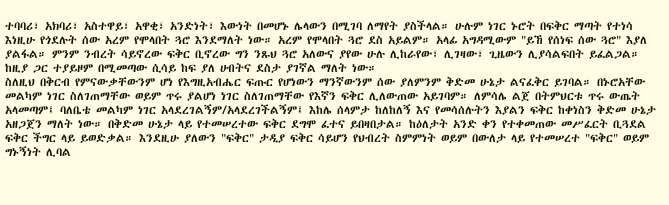ተባባሪ፣ አክባሪ፣ አስተዋይ፣ አዋቂ፣ አንድነት፣ እውነት በመሆኑ ሌላውን በሚገባ ለማየት ያስችላል። ሁሉም ነገር ኑሮት በፍቅር ማጣት የተነሳ እነዚሁ የጎደሉት ሰው አረም የሞላበት ጓሮ እንደማለት ነው። አረም የሞላበት ጓሮ ደስ አይልም። አላፊ አግዳሚውም "ይኸ የሰነፍ ሰው ጓሮ" እያለ ያልፋል። ምንም ንብረት ሳይኖረው ፍቅር ቢኖረው ግን ንጹህ ጓሮ አለውና ያየው ሁሉ ሊከራየው፣ ሊገዛው፣ ጊዜውን ሊያሳልፍበት ይፈልጋል። ከዚያ ጋር ተያይዞም በሚመጣው ሲሳይ ከፍ ያለ ሀብትና ደስታ ያገኛል ማለት ነው።
ስለዚህ በቅርብ የምናውቃቸውንም ሆነ የእግዚአብሔር ፍጡር የሆነውን ማንኛውንም ሰው ያለምንም ቅድመ ሁኔታ ልናፈቅር ይገባል። በኑሮአቸው መልካም ነገር ስለገጠማቸው ወይም ጥሩ ያልሆነ ነገር ስለገጠማቸው የእኛን ፍቅር ሊለውጠው አይገባም። ለምሳሌ ልጀ በትምህርቱ ጥሩ ውጤት አላመጣም፤ ባለቤቴ መልካም ነገር አላደረገልኝም/አላደረገችልኝም፤ እከሌ ሰላምታ ከለከለኝ እና የመሳሰሉትን እያልን ፍቅር ከቀነስን ቅድመ ሁኔታ አዘጋጀን ማለት ነው። በቅድመ ሁኔታ ላይ የተመሠረተው ፍቅር ደግሞ ፈተና ይበዛበታል። ከዕለታት አንድ ቀን የተቀመጠው መሥፈርት ቢጓደል ፍቅር ችግር ላይ ይወድቃል። እንደዚሁ ያለውን "ፍቅር" ታዲያ ፍቅር ሳይሆን የህብረት ስምምነት ወይም በውለታ ላይ የተመሠረተ "ፍቅር" ወይም ግኑኝነት ሊባል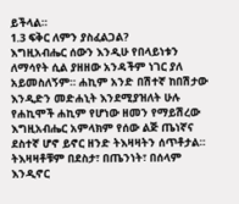ይችላል።
1.3 ፍቅር ለምን ያስፈልጋል?
እግዚአብሔር ሰውን እንዲሁ የበላይነቱን ለማሳየት ሲል ያዘዘው አንዳችም ነገር ያለ አይመስለኝም። ሐኪም አንድ በሽተኛ ከበሽታው እንዲድን መድሐኒት እንደሚያዝለት ሁሉ የሐኪሞች ሐኪም የሆነው ዘመን የማይሽረው እግዚአብሔር አምላክም የሰው ልጅ ጤነኛና ደስተኛ ሆኖ ይኖር ዘንድ ትእዛዛትን ሰጥቶታል። ትእዛዛቶቹም በደስታ፣ በጤንነት፣ በሰላም እንዲኖር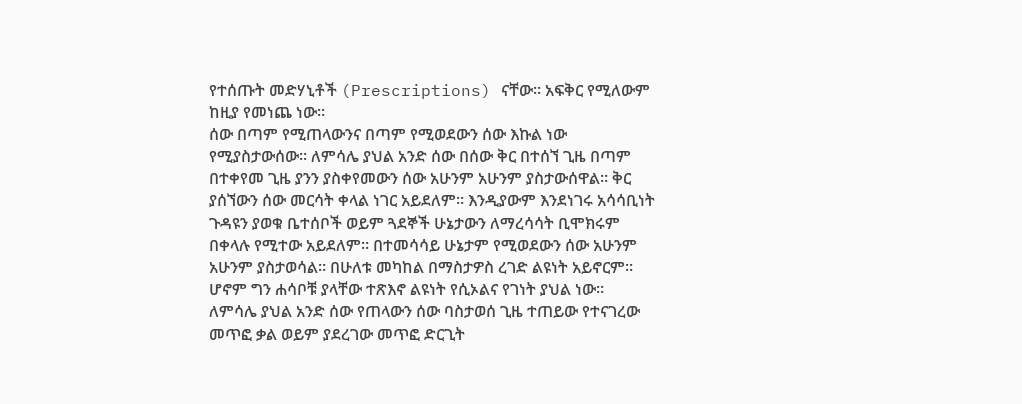የተሰጡት መድሃኒቶች (Prescriptions) ናቸው። አፍቅር የሚለውም ከዚያ የመነጨ ነው።
ሰው በጣም የሚጠላውንና በጣም የሚወደውን ሰው እኩል ነው የሚያስታውሰው። ለምሳሌ ያህል አንድ ሰው በሰው ቅር በተሰኘ ጊዜ በጣም በተቀየመ ጊዜ ያንን ያስቀየመውን ሰው አሁንም አሁንም ያስታውሰዋል። ቅር ያሰኘውን ሰው መርሳት ቀላል ነገር አይደለም። እንዲያውም እንደነገሩ አሳሳቢነት ጉዳዩን ያወቁ ቤተሰቦች ወይም ጓደኞች ሁኔታውን ለማረሳሳት ቢሞክሩም በቀላሉ የሚተው አይደለም። በተመሳሳይ ሁኔታም የሚወደውን ሰው አሁንም አሁንም ያስታወሳል። በሁለቱ መካከል በማስታዎስ ረገድ ልዩነት አይኖርም። ሆኖም ግን ሐሳቦቹ ያላቸው ተጽእኖ ልዩነት የሲኦልና የገነት ያህል ነው።
ለምሳሌ ያህል አንድ ሰው የጠላውን ሰው ባስታወሰ ጊዜ ተጠይው የተናገረው መጥፎ ቃል ወይም ያደረገው መጥፎ ድርጊት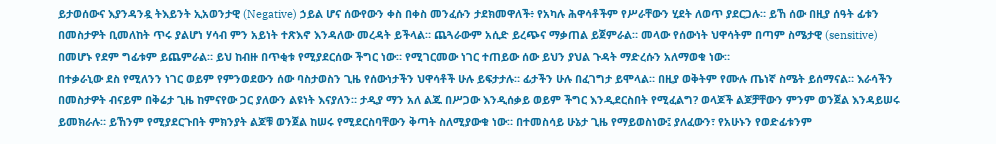ይታወሰውና እያንዳንዷ ትእይንት ኢአወንታዊ (Negative) ኃይል ሆና ሰውየውን ቀስ በቀስ መንፈሱን ታደክመዋለች፥ የአካሉ ሕዋሳቶችም የሥራቸውን ሂደት ለወጥ ያደርጋሉ። ይኸ ሰው በዚያ ሰዓት ፊቱን በመስታዎት ቢመለከት ጥሩ ያልሆነ ሃሳብ ምን አይነት ተጽእኖ እንዳለው መረዳት ይችላል። ጨጓራውም አሲድ ይረጭና ማቃጠል ይጀምራል። መላው የሰውነት ህዋሳትም በጣም ስሜታዊ (sensitive) በመሆኑ የደም ግፊቱም ይጨምራል። ይህ ከብዙ በጥቂቱ የሚያደርሰው ችግር ነው። የሚገርመው ነገር ተጠይው ሰው ይህን ያህል ጉዳት ማድረሱን አለማወቁ ነው።
በተቃራኒው ደስ የሚለንን ነገር ወይም የምንወደውን ሰው ባስታወስን ጊዜ የሰውነታችን ህዋሳቶች ሁሉ ይፍታታሉ። ፊታችን ሁሉ በፈገግታ ይሞላል። በዚያ ወቅትም የሙሉ ጤነኛ ስሜት ይሰማናል። እራሳችን በመስታዎት ብናይም በቅሬታ ጊዜ ከምናየው ጋር ያለውን ልዩነት እናያለን። ታዲያ ማን አለ ልጁ በሥጋው እንዲሰቃይ ወይም ችግር እንዲደርስበት የሚፈልግ? ወላጆች ልጆቻቸውን ምንም ወንጀል እንዳይሠሩ ይመክራሉ። ይኸንም የሚያደርጉበት ምክንያት ልጆቹ ወንጀል ከሠሩ የሚደርስባቸውን ቅጣት ስለሚያውቁ ነው። በተመስሳይ ሁኔታ ጊዜ የማይወስነው፤ ያለፈውን፣ የአሁኑን የወድፊቱንም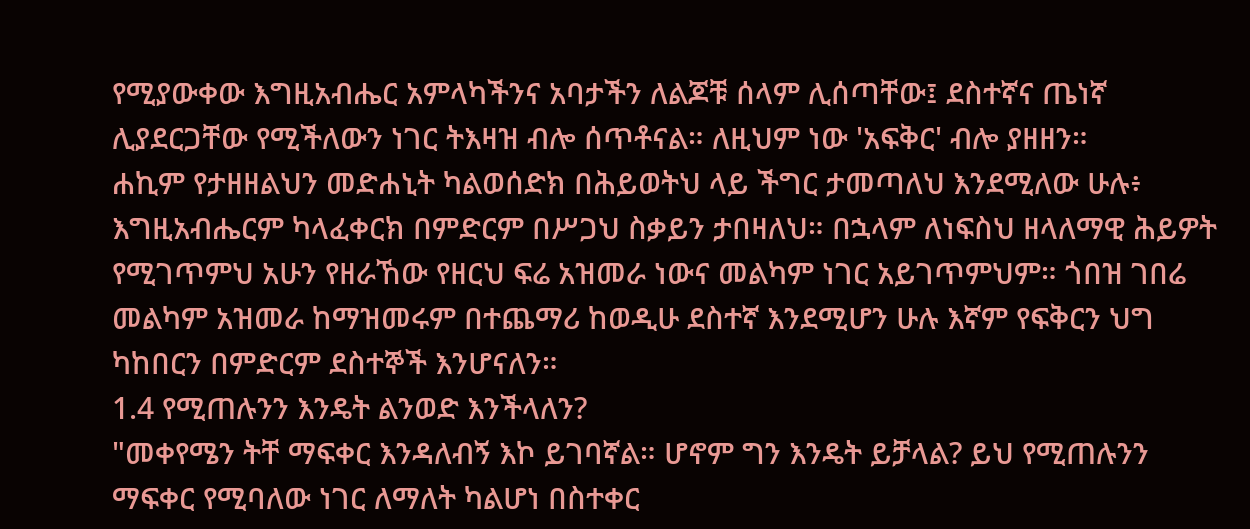የሚያውቀው እግዚአብሔር አምላካችንና አባታችን ለልጆቹ ሰላም ሊሰጣቸው፤ ደስተኛና ጤነኛ ሊያደርጋቸው የሚችለውን ነገር ትእዛዝ ብሎ ሰጥቶናል። ለዚህም ነው 'አፍቅር' ብሎ ያዘዘን።
ሐኪም የታዘዘልህን መድሐኒት ካልወሰድክ በሕይወትህ ላይ ችግር ታመጣለህ እንደሚለው ሁሉ፥ እግዚአብሔርም ካላፈቀርክ በምድርም በሥጋህ ስቃይን ታበዛለህ። በኋላም ለነፍስህ ዘላለማዊ ሕይዎት የሚገጥምህ አሁን የዘራኸው የዘርህ ፍሬ አዝመራ ነውና መልካም ነገር አይገጥምህም። ጎበዝ ገበሬ መልካም አዝመራ ከማዝመሩም በተጨማሪ ከወዲሁ ደስተኛ እንደሚሆን ሁሉ እኛም የፍቅርን ህግ ካከበርን በምድርም ደስተኞች እንሆናለን።
1.4 የሚጠሉንን እንዴት ልንወድ እንችላለን?
"መቀየሜን ትቸ ማፍቀር እንዳለብኝ እኮ ይገባኛል። ሆኖም ግን እንዴት ይቻላል? ይህ የሚጠሉንን ማፍቀር የሚባለው ነገር ለማለት ካልሆነ በስተቀር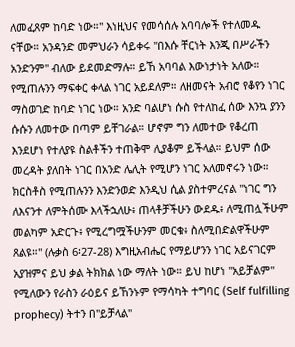ለመፈጸም ከባድ ነው።" እነዚህና የመሳሰሉ አባባሎች የተለመዱ ናቸው። አንዳንድ መምህራን ሳይቀሩ "በእሱ ቸርነት እንጂ በሥራችን አንድንም" ብለው ይደመድማሉ። ይኸ አባባል እውነታነት አለው። የሚጠሉንን ማፍቀር ቀላል ነገር አይደለም። ለዘመናት አብሮ የቆየን ነገር ማስወገድ ከባድ ነገር ነው። አንድ ባልሆነ ሱስ የተለከፈ ሰው እንኳ ያንን ሱሱን ለመተው በጣም ይቸገራል። ሆኖም ግን ለመተው የቆረጠ እንደሆነ የተለያዩ ስልቶችን ተጠቅሞ ሊያቆም ይችላል። ይህም ሰው መረዳት ያለበት ነገር በአንድ ሌሊት የሚሆን ነገር አለመኖሩን ነው። ክርስቶስ የሚጠሉንን እንድንወድ እንዲህ ሲል ያስተምረናል "ነገር ግን ለእናንተ ለምትሰሙ እላችኋለሁ፥ ጠላቶቻችሁን ውደዱ፥ ለሚጠሏችሁም መልካም አድርጉ፥ የሚረግሟችሁንም መርቁ፥ ስለሚበድልዋችሁም ጸልዩ።" (ሉቃስ 6፡27-28) እግዚአብሔር የማይሆንን ነገር አይናገርም አያዝምና ይህ ቃል ትክክል ነው ማለት ነው። ይህ ከሆነ "አይቻልም" የሚለውን የራስን ራዕይና ይኸንኑም የማሳካት ተግባር (Self fulfilling prophecy) ትተን በ"ይቻላል"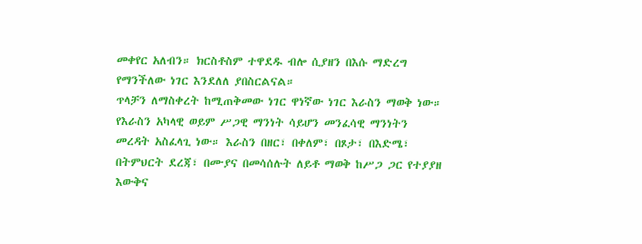መቀየር አለብን። ክርስቶስም ተዋደዱ ብሎ ሲያዘን በእሱ ማድረግ የማንችለው ነገር እንደለለ ያበስርልናል።
ጥላቻን ለማስቀረት ከሚጠቅመው ነገር ዋነኛው ነገር እራስን ማወቅ ነው። የእራስን አካላዊ ወይም ሥጋዊ ማንነት ሳይሆን መንፈሳዊ ማንነትን መረዳት አስፈላጊ ነው። እራስን በዘር፣ በቀለም፣ በጾታ፣ በእድሜ፣ በትምህርት ደረጃ፣ በሙያና በመሳሰሉት ለይቶ ማወቅ ከሥጋ ጋር የተያያዘ እውቅና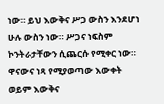ነው። ይህ እውቅና ሥጋ ውስን እንደሆነ ሁሉ ውስን ነው። ሥጋና ነፍስም ኮንትራታቸውን ሲጨርሱ የሚቀር ነው። ዋናውና ነጻ የሚያወጣው እውቀት ወይም እውቅና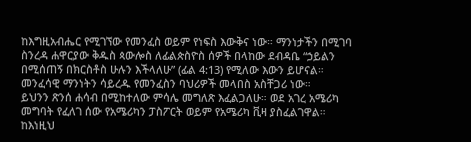ከእግዚአብሔር የሚገኘው የመንፈስ ወይም የነፍስ እውቅና ነው። ማንነታችን በሚገባ ስንረዳ ሐዋርያው ቅዱስ ጳውሎስ ለፊልጵስዮስ ሰዎች በላከው ደብዳቤ “ኃይልን በሚሰጠኝ በክርስቶስ ሁሉን እችላለሁ” (ፊል 4:13) የሚለው እውን ይሆናል። መንፈሳዊ ማንነትን ሳይረዱ የመንፈስን ባህሪዎች መላበስ አስቸጋሪ ነው።
ይህንን ጽንሰ ሐሳብ በሚከተለው ምሳሌ መግለጽ እፈልጋለሁ። ወደ አገረ አሜሪካ መግባት የፈለገ ሰው የአሜሪካን ፓስፖርት ወይም የአሜሪካ ቪዛ ያስፈልገዋል። ከእነዚህ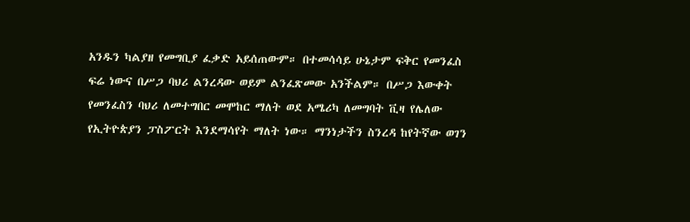አንዱን ካልያዘ የመግቢያ ፈቃድ አይሰጠውም። በተመሳሳይ ሁኔታም ፍቅር የመንፈስ ፍሬ ነውና በሥጋ ባህሪ ልንረዳው ወይም ልንፈጽመው አንችልም። በሥጋ እውቀት የመንፈስን ባህሪ ለመተግበር መሞከር ማለት ወደ አሜሪካ ለመግባት ቪዛ የሌለው የኢትዮጵያን ፓስፖርት እንደማሳየት ማለት ነው። ማንነታችን ስንረዳ ከየትኛው ወገን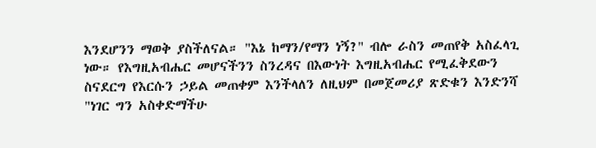እንደሆንን ማወቅ ያስችለናል። "እኔ ከማን/የማን ነኝ?" ብሎ ራስን መጠየቅ አስፈላጊ ነው። የእግዚአብሔር መሆናችንን ስንረዳና በእውነት እግዚአብሔር የሚፈቅደውን ስናደርግ የእርሱን ኃይል መጠቀም እንችላለን ለዚህም በመጀመሪያ ጽድቁን እንድንሻ "ነገር ግን አስቀድማችሁ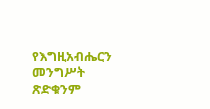የእግዚአብሔርን መንግሥት ጽድቁንም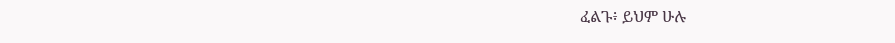ፈልጉ፥ ይህም ሁሉ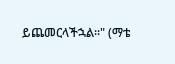ይጨመርላችኋል።" (ማቴ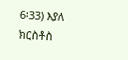6፡33) እያለ ክርስቶስ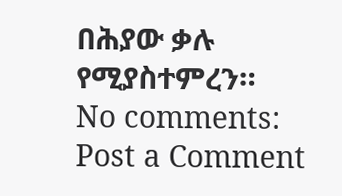በሕያው ቃሉ የሚያስተምረን።
No comments:
Post a Comment